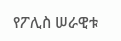የፖሊስ ሠራዊቱ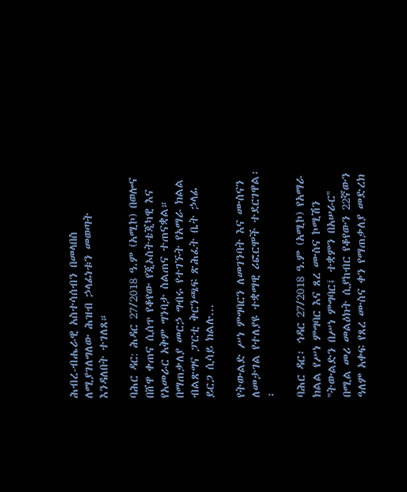ሕብረ-ብሔራዊ አስተሳሰብን በመላበስ ለሚያገለግለው ሕዝብ ኃላፊነቱን መወጣት እንዳለበት ተገለጸ።

ባሕር ዳር: ሕዳር 27/2018 ዓ.ም (አሚኮ) በወሎና በሸዋ ቀጠና ሲሰጥ የቆየው የጂኦስትቴጂካዊ እና የአመራር አቅም ግንባታ ስልጠና ተጠናቋል። በማጠቃለያ መርኃ ግብሩ የተገኙት የአማራ ክልል ብልጽግና ፓርቲ ቅርንጫፍ ጽሕፈት ቤት ኃላፊ ይርጋ ሲሳይ ክልሉ...

የትውልድ ሥነ ምግባርን ለመገንባት እና ሙስናን ለመታገል የተለያዩ ተቋማዊ ሪፎርሞች ተደርገዋል፡፡

ባሕር ዳር፡ ኅዳር 27/2018 ዓ.ም (አሚኮ) የአማራ ክልል የሥነ ምግባር እና ጸረ ሙስና ኮሚሽን ''ትውልድን በሥነ ምግባር፤ ተቋምን በአሠራር'' በሚል መሪ መልዕክት ሲያከብር የቆየውን 22ኛውን ዓለም አቀፍ የጸረ ሙስና ቀን የማጠቃለያ መድረክ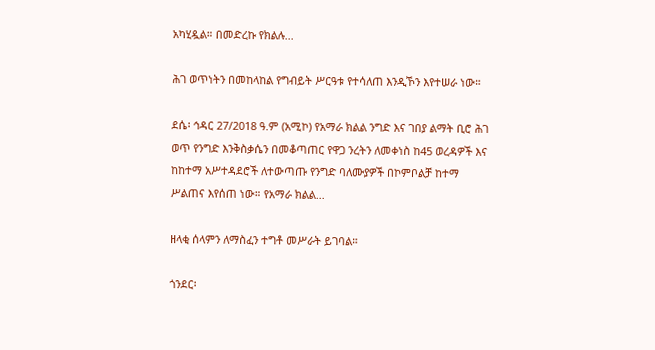አካሂዷል። በመድረኩ የክልሉ...

ሕገ ወጥነትን በመከላከል የግብይት ሥርዓቱ የተሳለጠ እንዲኾን እየተሠራ ነው።

ደሴ፡ ኅዳር 27/2018 ዓ.ም (አሚኮ) የአማራ ክልል ንግድ እና ገበያ ልማት ቢሮ ሕገ ወጥ የንግድ እንቅስቃሴን በመቆጣጠር የዋጋ ንረትን ለመቀነስ ከ45 ወረዳዎች እና ከከተማ አሥተዳደሮች ለተውጣጡ የንግድ ባለሙያዎች በኮምቦልቻ ከተማ ሥልጠና እየሰጠ ነው። የአማራ ክልል...

ዘላቂ ሰላምን ለማስፈን ተግቶ መሥራት ይገባል።

ጎንደር፡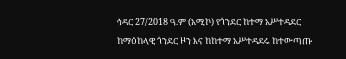ኅዳር 27/2018 ዓ.ም (አሚኮ) የጎንደር ከተማ አሥተዳደር ከማዕከላዊ ጎንደር ዞን እና ከከተማ አሥተዳደሩ ከተውጣጡ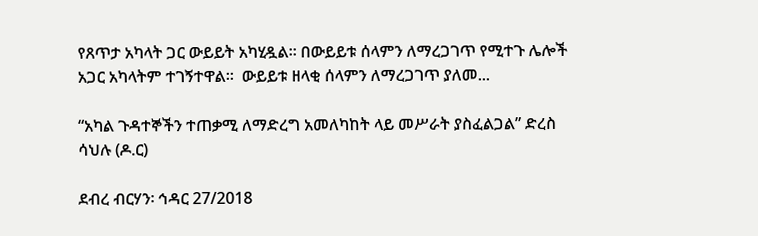የጸጥታ አካላት ጋር ውይይት አካሂዷል። በውይይቱ ሰላምን ለማረጋገጥ የሚተጉ ሌሎች አጋር አካላትም ተገኝተዋል።  ውይይቱ ዘላቂ ሰላምን ለማረጋገጥ ያለመ...

“አካል ጉዳተኞችን ተጠቃሚ ለማድረግ አመለካከት ላይ መሥራት ያስፈልጋል” ድረስ ሳህሉ (ዶ.ር)

ደብረ ብርሃን፡ ኅዳር 27/2018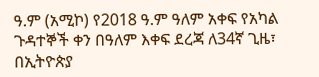ዓ.ም (አሚኮ) የ2018 ዓ.ም ዓለም አቀፍ የአካል ጉዳተኞች ቀን በዓለም እቀፍ ደረጃ ለ34ኛ ጊዜ፣ በኢትዮጵያ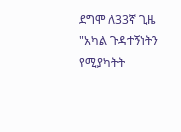ደግሞ ለ33ኛ ጊዜ "አካል ጉዳተኝነትን የሚያካትት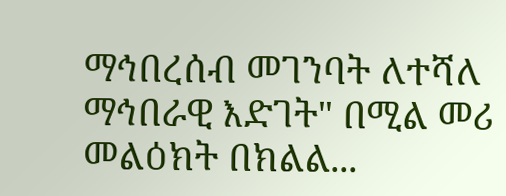ማኅበረሰብ መገንባት ለተሻለ ማኅበራዊ እድገት" በሚል መሪ መልዕክት በክልል...